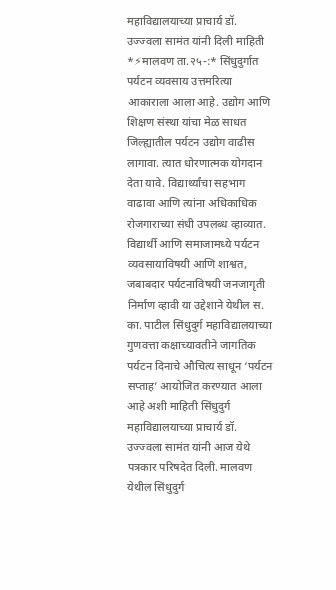महाविद्यालयाच्या प्राचार्य डॉ. उज्ज्वला सामंत यांनी दिली माहिती
*⚡मालवण ता.२५-:* सिंधुदुर्गात पर्यटन व्यवसाय उत्तमरित्या आकाराला आला आहे. उद्योग आणि शिक्षण संस्था यांचा मेळ साधत जिल्ह्यातील पर्यटन उद्योग वाढीस लागावा. त्यात धोरणात्मक योगदान देता यावे. विद्यार्थ्यांचा सहभाग वाढावा आणि त्यांना अधिकाधिक रोजगाराच्या संधी उपलब्ध व्हाव्यात. विद्यार्थी आणि समाजामध्ये पर्यटन व्यवसायाविषयी आणि शाश्वत, जबाबदार पर्यटनाविषयी जनजागृती निर्माण व्हावी या उद्देशाने येथील स. का. पाटील सिंधुदुर्ग महाविद्यालयाच्या गुणवत्ता कक्षाच्यावतीने जागतिक पर्यटन दिनाचे औचित्य साधून ‘पर्यटन सप्ताह’ आयोजित करण्यात आला आहे अशी माहिती सिंधुदुर्ग महाविद्यालयाच्या प्राचार्य डॉ. उज्ज्वला सामंत यांनी आज येथे पत्रकार परिषदेत दिली. मालवण येथील सिंधुदुर्ग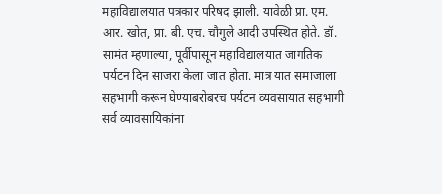महाविद्यालयात पत्रकार परिषद झाली. यावेळी प्रा. एम. आर. खोत, प्रा. बी. एच. चौगुले आदी उपस्थित होते. डॉ. सामंत म्हणाल्या, पूर्वीपासून महाविद्यालयात जागतिक पर्यटन दिन साजरा केला जात होता. मात्र यात समाजाला सहभागी करून घेण्याबरोबरच पर्यटन व्यवसायात सहभागी सर्व व्यावसायिकांना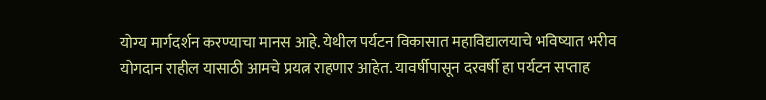योग्य मार्गदर्शन करण्याचा मानस आहे. येथील पर्यटन विकासात महाविद्यालयाचे भविष्यात भरीव योगदान राहील यासाठी आमचे प्रयत्न राहणार आहेत. यावर्षीपासून दरवर्षी हा पर्यटन सप्ताह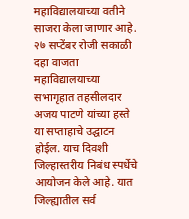महाविद्यालयाच्या वतीने साजरा केला जाणार आहे. २७ सप्टेंबर रोजी सकाळी दहा वाजता महाविद्यालयाच्या सभागृहात तहसीलदार अजय पाटणे यांच्या हस्ते या सप्ताहाचे उद्घाटन होईल. याच दिवशी जिल्हास्तरीय निबंध स्पर्धेचे आयोजन केले आहे. यात जिल्ह्यातील सर्व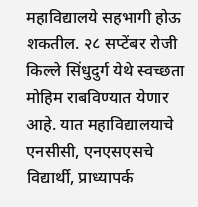महाविद्यालये सहभागी होऊ शकतील. २८ सप्टेंबर रोजी किल्ले सिंधुदुर्ग येथे स्वच्छता मोहिम राबविण्यात येणार आहे. यात महाविद्यालयाचे एनसीसी, एनएसएसचे विद्यार्थी, प्राध्यापर्क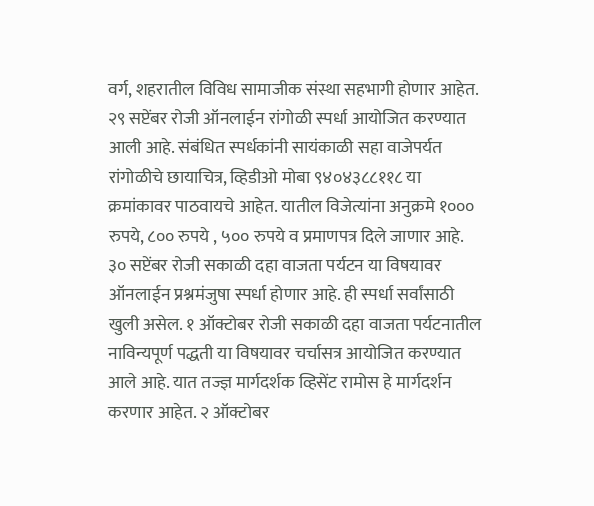वर्ग, शहरातील विविध सामाजीक संस्था सहभागी होणार आहेत. २९ सप्टेंबर रोजी ऑनलाईन रांगोळी स्पर्धा आयोजित करण्यात आली आहे. संबंधित स्पर्धकांनी सायंकाळी सहा वाजेपर्यत रांगोळीचे छायाचित्र, व्हिडीओ मोबा ९४०४३८८११८ या क्रमांकावर पाठवायचे आहेत. यातील विजेत्यांना अनुक्रमे १००० रुपये, ८०० रुपये , ५०० रुपये व प्रमाणपत्र दिले जाणार आहे. ३० सप्टेंबर रोजी सकाळी दहा वाजता पर्यटन या विषयावर ऑनलाईन प्रश्नमंजुषा स्पर्धा होणार आहे. ही स्पर्धा सर्वांसाठी खुली असेल. १ ऑक्टोबर रोजी सकाळी दहा वाजता पर्यटनातील नाविन्यपूर्ण पद्धती या विषयावर चर्चासत्र आयोजित करण्यात आले आहे. यात तज्ज्ञ मार्गदर्शक व्हिसेंट रामोस हे मार्गदर्शन करणार आहेत. २ ऑक्टोबर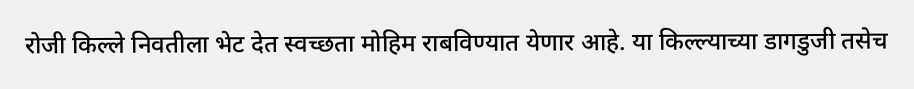रोजी किल्ले निवतीला भेट देत स्वच्छता मोहिम राबविण्यात येणार आहे. या किल्ल्याच्या डागडुजी तसेच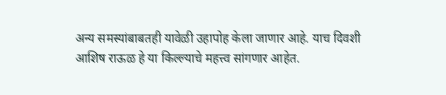अन्य समस्यांबाबतही यावेळी उहापोह केला जाणार आहे. याच दिवशी आशिष राऊळ हे या किल्ल्याचे महत्त्व सांगणार आहेत.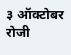३ ऑक्टोबर रोजी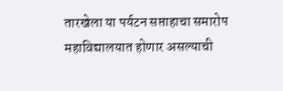तारखेला या पर्यटन सप्ताहाचा समारोप महाविद्यालयात होणार असल्याची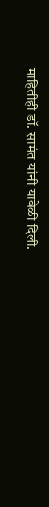माहितीही डॉ. सामंत यांनी यावेळी दिली.